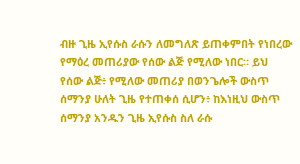ብዙ ጊዜ ኢየሱስ ራሱን ለመግለጽ ይጠቀምበት የነበረው የማዕረ መጠሪያው የሰው ልጅ የሚለው ነበር። ይህ የሰው ልጅ፥ የሚለው መጠሪያ በወንጌሎች ውስጥ ሰማንያ ሁለት ጊዜ የተጠቀሰ ሲሆን፥ ከእነዚህ ውስጥ ሰማንያ አንዱን ጊዜ ኢየሱስ ስለ ራሱ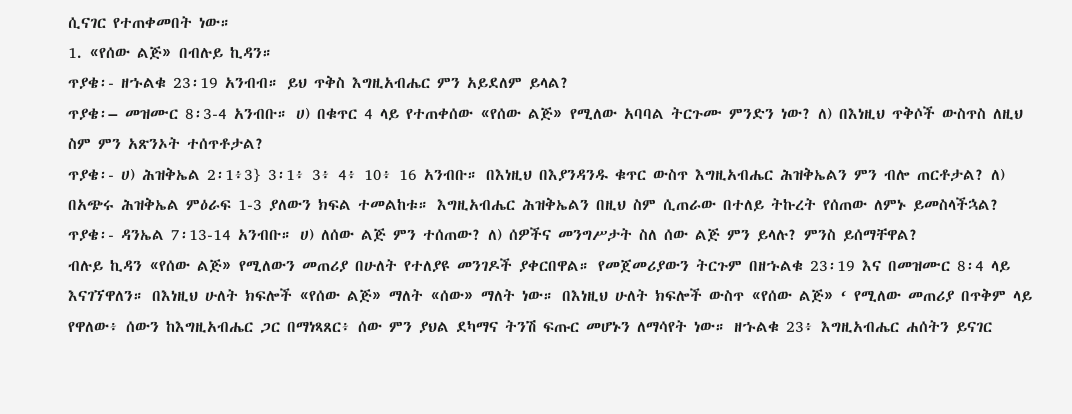ሲናገር የተጠቀመበት ነው።
1. «የሰው ልጅ» በብሉይ ኪዳን።
ጥያቄ፡- ዘኁልቁ 23፡19 አንብብ። ይህ ጥቅስ እግዚአብሔር ምን አይደለም ይላል?
ጥያቄ፡– መዝሙር 8፡3-4 አንብቡ። ሀ) በቁጥር 4 ላይ የተጠቀሰው «የሰው ልጅ» የሚለው አባባል ትርጉሙ ምንድን ነው? ለ) በእነዚህ ጥቅሶች ውስጥስ ለዚህ ስም ምን አጽንኦት ተሰጥቶታል?
ጥያቄ፡- ሀ) ሕዝቅኤል 2፡1፥3} 3፡1፥ 3፥ 4፥ 10፥ 16 አንብቡ። በእነዚህ በእያንዳንዱ ቁጥር ውስጥ እግዚአብሔር ሕዝቅኤልን ምን ብሎ ጠርቶታል? ለ) በአጭሩ ሕዝቅኤል ምዕራፍ 1-3 ያለውን ክፍል ተመልከቱ። እግዚአብሔር ሕዝቅኤልን በዚህ ስም ሲጠራው በተለይ ትኩረት የሰጠው ለምኑ ይመስላችኋል?
ጥያቄ፡- ዳንኤል 7፡13-14 አንብቡ። ሀ) ለሰው ልጅ ምን ተሰጠው? ለ) ሰዎችና መንግሥታት ስለ ሰው ልጅ ምን ይላሉ? ምንስ ይሰማቸዋል?
ብሉይ ኪዳን «የሰው ልጅ» የሚለውን መጠሪያ በሁለት የተለያዩ መንገዶች ያቀርበዋል። የመጀመሪያውን ትርጉም በዘኁልቁ 23፡19 እና በመዝሙር 8፡4 ላይ እናገኘዋለን። በእነዚህ ሁለት ክፍሎች «የሰው ልጅ» ማለት «ሰው» ማለት ነው። በእነዚህ ሁለት ክፍሎች ውስጥ «የሰው ልጅ» ‘ የሚለው መጠሪያ በጥቅም ላይ የዋለው፥ ሰውን ከእግዚአብሔር ጋር በማነጻጸር፥ ሰው ምን ያህል ደካማና ትንሽ ፍጡር መሆኑን ለማሳየት ነው። ዘኁልቁ 23፥ እግዚአብሔር ሐሰትን ይናገር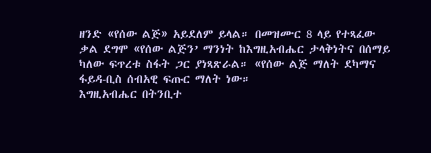ዘንድ «የሰው ልጅ» አይደለም ይላል። በመዝሙር 8 ላይ የተጻፈው ቃል ደግሞ «የሰው ልጅን’ ማንነት ከእግዚአብሔር ታላቅነትና በሰማይ ካለው ፍጥረቱ ስፋት ጋር ያነጻጽራል። «የሰው ልጅ ማለት ደካማና ፋይዳ-ቢስ ሰብአዊ ፍጡር ማለት ነው።
እግዚአብሔር በትንቢተ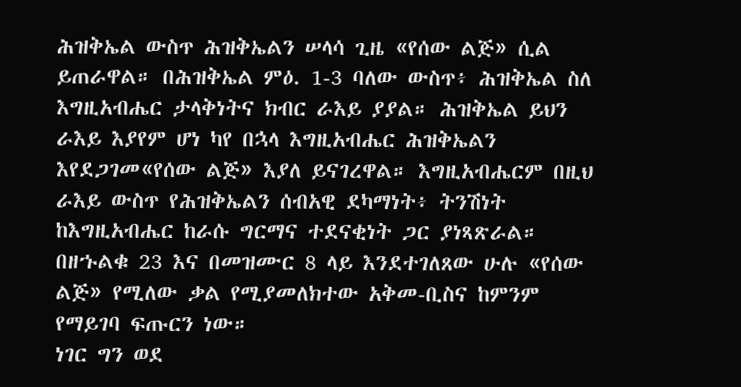ሕዝቅኤል ውስጥ ሕዝቅኤልን ሠላሳ ጊዜ «የሰው ልጅ» ሲል ይጠራዋል። በሕዝቅኤል ምዕ. 1-3 ባለው ውስጥ፥ ሕዝቅኤል ስለ እግዚአብሔር ታላቅነትና ክብር ራእይ ያያል። ሕዝቅኤል ይህን ራእይ እያየም ሆነ ካየ በኋላ እግዚአብሔር ሕዝቅኤልን እየደጋገመ«የሰው ልጅ» እያለ ይናገረዋል። እግዚአብሔርም በዚህ ራእይ ውስጥ የሕዝቅኤልን ሰብአዊ ደካማነት፥ ትንሽነት ከእግዚአብሔር ከራሱ ግርማና ተደናቂነት ጋር ያነጻጽራል። በዘኁልቁ 23 እና በመዝሙር 8 ላይ እንደተገለጸው ሁሉ «የሰው ልጅ» የሚለው ቃል የሚያመለክተው አቅመ-ቢስና ከምንም የማይገባ ፍጡርን ነው።
ነገር ግን ወደ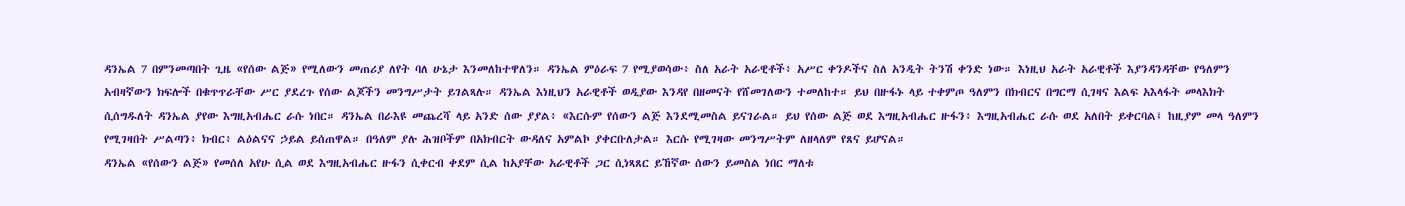ዳንኤል 7 በምንመጣበት ጊዜ «የሰው ልጅ» የሚለውን መጠሪያ ለየት ባለ ሁኔታ እንመለከተዋለን። ዳንኤል ምዕራፍ 7 የሚያወሳው፥ ስለ አራት አራዊቶች፥ አሥር ቀንዶችና ስለ አንዲት ትንሽ ቀንድ ነው። እነዚህ አራት አራዊቶች እያንዳንዳቸው የዓለምን አብዛኛውን ክፍሎች በቁጥጥራቸው ሥር ያደረጉ የሰው ልጆችን መንግሥታት ይገልጻሉ። ዳንኤል እነዚህን አራዊቶች ወዲያው እንዳየ በዘመናት የሸመገለውን ተመለከተ። ይህ በዙፋኑ ላይ ተቀምጦ ዓለምን በክብርና በግርማ ሲገዛና እልፍ አእላፋት መላእክት ሲሰግዱለት ዳንኤል ያየው እግዚአብሔር ራሱ ነበር። ዳንኤል በራእዩ መጨረሻ ላይ አንድ ሰው ያያል፥ «እርሱም የሰውን ልጅ እንደሚመስል ይናገራል። ይህ የሰው ልጅ ወደ እግዚአብሔር ዙፋን፥ እግዚአብሔር ራሱ ወደ አለበት ይቀርባል፤ ከዚያም መላ ዓለምን የሚገዛበት ሥልጣን፥ ክብር፥ ልዕልናና ኃይል ይሰጠዋል። በዓለም ያሉ ሕዝቦችም በአክብርት ውዳለና አምልኮ ያቀርቡለታል። እርሱ የሚገዛው መንግሥትም ለዘላለም የጸና ይሆናል።
ዳንኤል «የሰውን ልጅ» የመሰለ አየሁ ሲል ወደ እግዚአብሔር ዙፋን ሲቀርብ ቀደም ሲል ከአያቸው አራዊቶች ጋር ሲነጻጸር ይኸኛው ሰውን ይመስል ነበር ማለቱ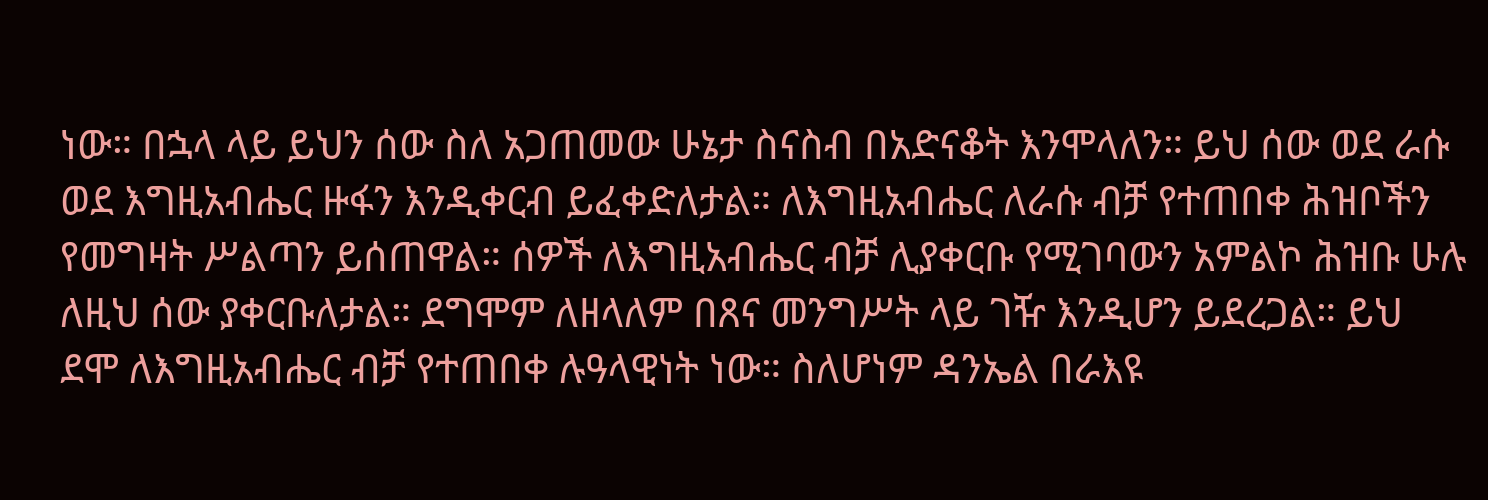ነው። በኋላ ላይ ይህን ሰው ስለ አጋጠመው ሁኔታ ስናስብ በአድናቆት እንሞላለን። ይህ ሰው ወደ ራሱ ወደ እግዚአብሔር ዙፋን እንዲቀርብ ይፈቀድለታል። ለእግዚአብሔር ለራሱ ብቻ የተጠበቀ ሕዝቦችን የመግዛት ሥልጣን ይሰጠዋል። ሰዎች ለእግዚአብሔር ብቻ ሊያቀርቡ የሚገባውን አምልኮ ሕዝቡ ሁሉ ለዚህ ሰው ያቀርቡለታል። ደግሞም ለዘላለም በጸና መንግሥት ላይ ገዥ እንዲሆን ይደረጋል። ይህ ደሞ ለእግዚአብሔር ብቻ የተጠበቀ ሉዓላዊነት ነው። ስለሆነም ዳንኤል በራእዩ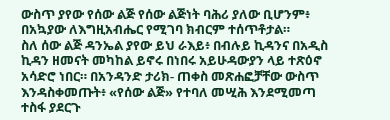ውስጥ ያየው የሰው ልጅ የሰው ልጅነት ባሕሪ ያለው ቢሆንም፥ በአኳያው ለእግዚአብሔር የሚገባ ክብርም ተሰጥቶታል።
ስለ ሰው ልጅ ዳንኤል ያየው ይህ ራእይ፥ በብሉይ ኪዳንና በአዲስ ኪዳን ዘመናት መካከል ይኖሩ በነበሩ አይሁዳውያን ላይ ተጽዕኖ አሳድሮ ነበር። በአንዳንድ ታሪክ- ጠቀስ መጽሐፎቻቸው ውስጥ እንዳስቀመጡት፥ «የሰው ልጅ» የተባለ መሢሕ እንደሚመጣ ተስፋ ያደርጉ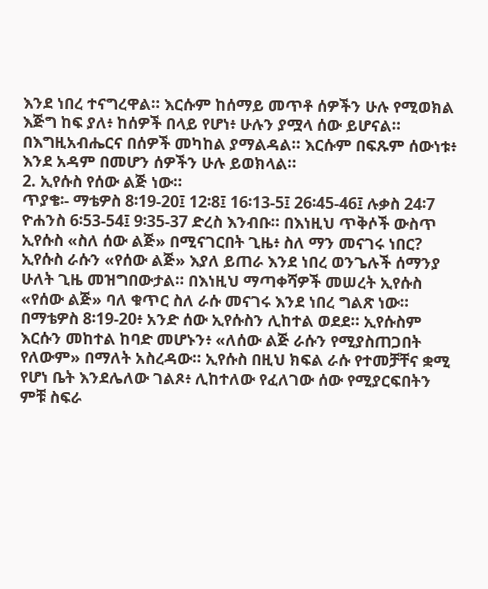እንደ ነበረ ተናግረዋል። እርሱም ከሰማይ መጥቶ ሰዎችን ሁሉ የሚወክል እጅግ ከፍ ያለ፥ ከሰዎች በላይ የሆነ፥ ሁሉን ያሟላ ሰው ይሆናል። በእግዚአብሔርና በሰዎች መካከል ያማልዳል። እርሱም በፍጹም ሰውነቱ፥ እንደ አዳም በመሆን ሰዎችን ሁሉ ይወክላል።
2. ኢየሱስ የሰው ልጅ ነው።
ጥያቄ፡- ማቴዎስ 8፡19-20፤ 12፡8፤ 16፡13-5፤ 26፡45-46፤ ሉቃስ 24፡7 ዮሐንስ 6፡53-54፤ 9፡35-37 ድረስ እንብቡ። በእነዚህ ጥቅሶች ውስጥ ኢየሱስ «ስለ ሰው ልጅ» በሚናገርበት ጊዜ፥ ስለ ማን መናገሩ ነበር?
ኢየሱስ ራሱን «የሰው ልጅ» እያለ ይጠራ እንደ ነበረ ወንጌሉች ሰማንያ ሁለት ጊዜ መዝግበውታል። በእነዚህ ማጣቀሻዎች መሠረት ኢየሱስ «የሰው ልጅ» ባለ ቁጥር ስለ ራሱ መናገሩ እንደ ነበረ ግልጽ ነው። በማቴዎስ 8፡19-20፥ አንድ ሰው ኢየሱስን ሊከተል ወደደ። ኢየሱስም እርሱን መከተል ከባድ መሆኑን፥ «ለሰው ልጅ ራሱን የሚያስጠጋበት የለውም» በማለት አስረዳው። ኢየሱስ በዚህ ክፍል ራሱ የተመቻቸና ቋሚ የሆነ ቤት እንደሌለው ገልጾ፥ ሊከተለው የፈለገው ሰው የሚያርፍበትን ምቹ ስፍራ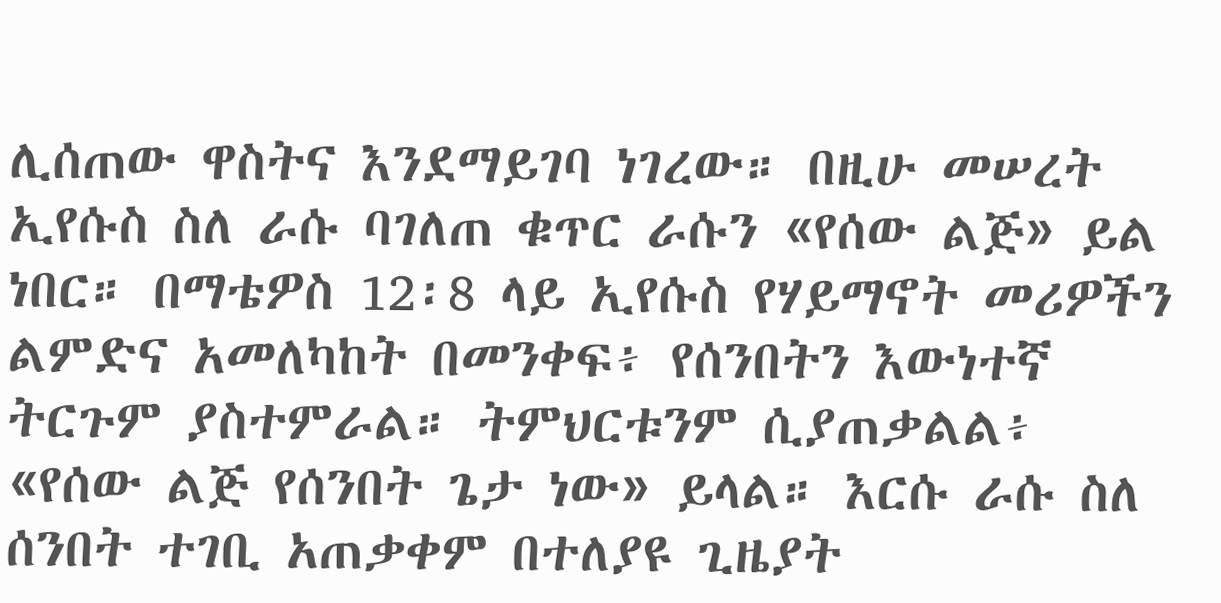ሊሰጠው ዋስትና እንደማይገባ ነገረው። በዚሁ መሠረት ኢየሱስ ስለ ራሱ ባገለጠ ቁጥር ራሱን «የሰው ልጅ» ይል ነበር። በማቴዎስ 12፡8 ላይ ኢየሱስ የሃይማኖት መሪዎችን ልምድና አመለካከት በመንቀፍ፥ የሰንበትን እውነተኛ ትርጉም ያስተምራል። ትምህርቱንም ሲያጠቃልል፥ «የሰው ልጅ የሰንበት ጌታ ነው» ይላል። እርሱ ራሱ ስለ ሰንበት ተገቢ አጠቃቀም በተለያዩ ጊዜያት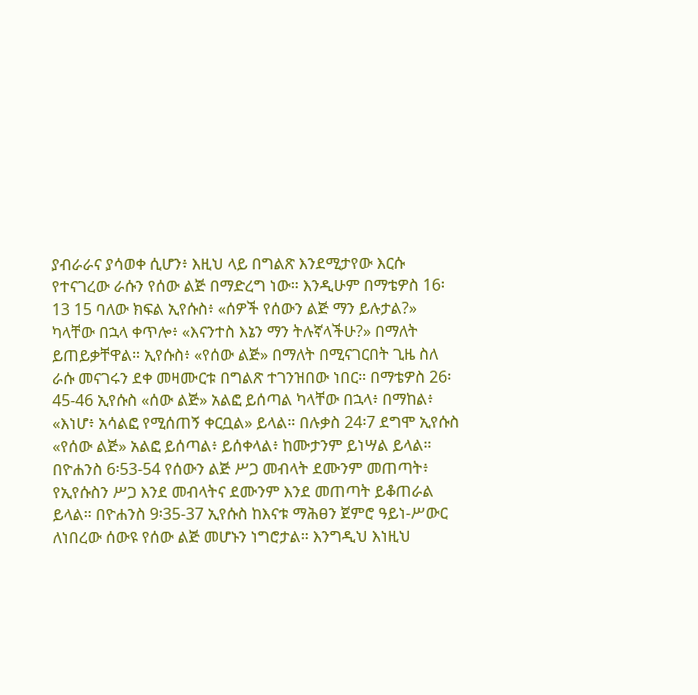ያብራራና ያሳወቀ ሲሆን፥ እዚህ ላይ በግልጽ እንደሚታየው እርሱ የተናገረው ራሱን የሰው ልጅ በማድረግ ነው። እንዲሁም በማቴዎስ 16፡13 15 ባለው ክፍል ኢየሱስ፥ «ሰዎች የሰውን ልጅ ማን ይሉታል?» ካላቸው በኋላ ቀጥሎ፥ «እናንተስ እኔን ማን ትሉኛላችሁ?» በማለት ይጠይቃቸዋል። ኢየሱስ፥ «የሰው ልጅ» በማለት በሚናገርበት ጊዜ ስለ ራሱ መናገሩን ደቀ መዛሙርቱ በግልጽ ተገንዝበው ነበር። በማቴዎስ 26፡45-46 ኢየሱስ «ሰው ልጅ» አልፎ ይሰጣል ካላቸው በኋላ፥ በማከል፥ «እነሆ፥ አሳልፎ የሚሰጠኝ ቀርቧል» ይላል። በሉቃስ 24፡7 ደግሞ ኢየሱስ «የሰው ልጅ» አልፎ ይሰጣል፥ ይሰቀላል፥ ከሙታንም ይነሣል ይላል። በዮሐንስ 6፡53-54 የሰውን ልጅ ሥጋ መብላት ደሙንም መጠጣት፥ የኢየሱስን ሥጋ እንደ መብላትና ደሙንም እንደ መጠጣት ይቆጠራል ይላል። በዮሐንስ 9፡35-37 ኢየሱስ ከእናቱ ማሕፀን ጀምሮ ዓይነ-ሥውር ለነበረው ሰውዩ የሰው ልጅ መሆኑን ነግሮታል። እንግዲህ እነዚህ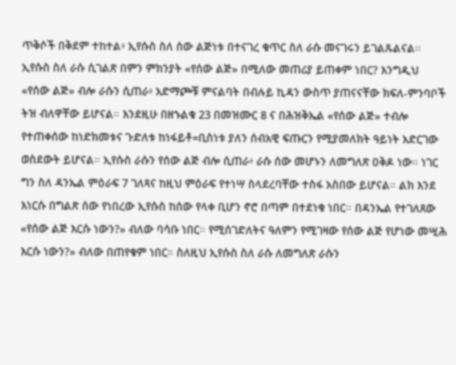ጥቅሶች በቅደም ተከተል፥ ኢየሱስ ስለ ሰው ልጅነቱ በተናገረ ቁጥር ስለ ራሱ መናገሩን ይገልጹልናል።
ኢየሱስ ስለ ራሱ ሲገልጽ በምን ምክንያት «የሰው ልጅ» በሚለው መጠሪያ ይጠቀም ነበር? እንግዲህ «የሰው ልጅ» ብሎ ራሱን ሲጠራ፥ አድማጮቹ ምናልባት በብሉይ ኪዳን ውስጥ ያጠናናቸው ክፍለ-ምንባቦች ትዝ ብለዋቸው ይሆናል። እንደዚሁ በዘኁልቁ 23 በመዝሙር 8 ና በሕዝቅኤል «የሰው ልጅ» ተብሎ የተጠቀሰው ከነድክመቱና ጉድለቱ ከነፋይቶ=ቢስነቱ ያለን ሰብአዊ ፍጡርን የሚያመለክት ዓይነት አድርገው ወስደውት ይሆናል። ኢየሱስ ራሱን የሰው ልጅ ብሎ ሲጠራ፥ ራሱ ሰው መሆኑን ለመግለጽ ዐቅዶ ነው። ነገር ግን ስለ ዳንኤል ምዕራፍ 7 ገለጻና ከዚህ ምዕራፍ የተነሣ ስላደረባቸው ተስፋ አስበው ይሆናል። ልክ እንደ እነርሱ በግልጽ ሰው የነበረው ኢየሱስ ከሰው የላቀ ቢሆን ኖሮ በጣም በተደነቁ ነበር። በዳንኤል የተገለጸው «የሰው ልጅ እርሱ ነውን?» ብለው ባሳቡ ነበር። የሚሰገድለትና ዓለምን የሚገዛው የሰው ልጅ የሆነው መሢሕ እርሱ ነውን?» ብለው በጠየቁም ነበር። ስለዚህ ኢየሱስ ስለ ራሱ ለመግለጽ ራሱን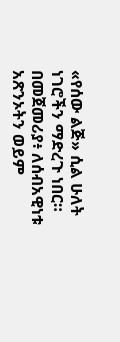«የሰው ልጅ» ሲል ሁለት ነገሮችን ማድረጉ ነበር። በመጀመሪያ፥ ለሰብአዊነቱ አጽንኦትን ወይም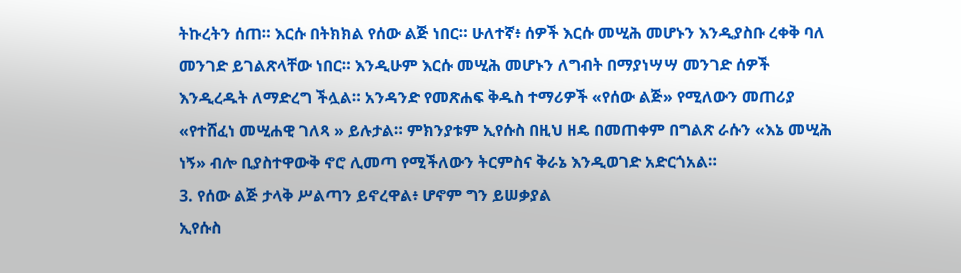ትኩረትን ሰጠ። እርሱ በትክክል የሰው ልጅ ነበር። ሁለተኛ፥ ሰዎች እርሱ መሢሕ መሆኑን እንዲያስቡ ረቀቅ ባለ መንገድ ይገልጽላቸው ነበር። እንዲሁም እርሱ መሢሕ መሆኑን ለግብት በማያነሣሣ መንገድ ሰዎች እንዲረዱት ለማድረግ ችሏል። አንዳንድ የመጽሐፍ ቅዱስ ተማሪዎች «የሰው ልጅ» የሚለውን መጠሪያ «የተሸፈነ መሢሐዊ ገለጻ » ይሉታል። ምክንያቱም ኢየሱስ በዚህ ዘዴ በመጠቀም በግልጽ ራሱን «እኔ መሢሕ ነኝ» ብሎ ቢያስተዋውቅ ኖሮ ሊመጣ የሚችለውን ትርምስና ቅራኔ እንዲወገድ አድርጎአል።
3. የሰው ልጅ ታላቅ ሥልጣን ይኖረዋል፥ ሆኖም ግን ይሠቃያል
ኢየሱስ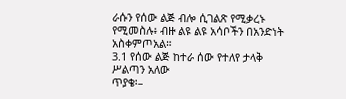ራሱን የሰው ልጅ ብሎ ሲገልጽ የሚቃረኑ የሚመስሉ፥ ብዙ ልዩ ልዩ አሳቦችን በአንድነት አስቀምጦአል።
3.1 የሰው ልጅ ከተራ ሰው የተለየ ታላቅ ሥልጣን አለው
ጥያቄ፡–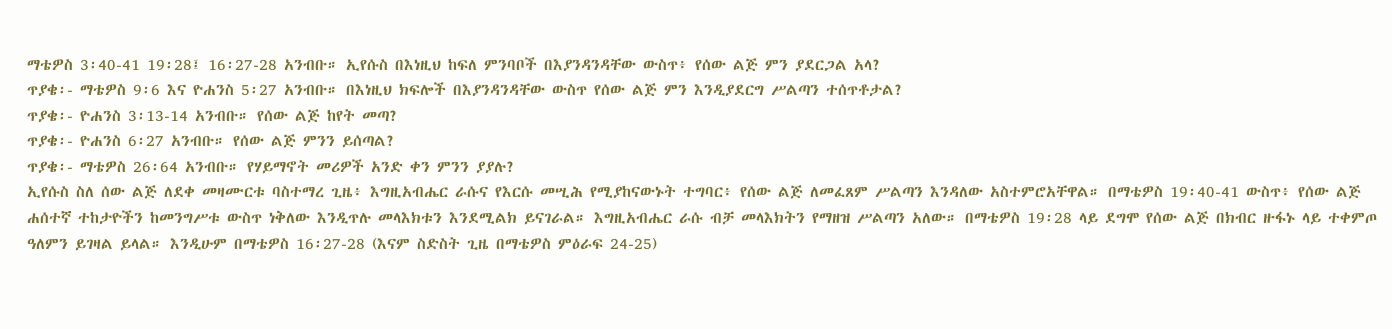ማቴዎስ 3፡40-41 19፡28፤ 16፡27-28 አንብቡ። ኢየሱስ በእነዚህ ከፍለ ምንባቦች በእያንዳንዳቸው ውስጥ፥ የሰው ልጅ ምን ያደርጋል አላ?
ጥያቄ፡- ማቴዎስ 9፡6 እና ዮሐንስ 5፡27 አንብቡ። በእነዚህ ክፍሎች በእያንዳንዳቸው ውስጥ የሰው ልጅ ምን እንዲያደርግ ሥልጣን ተሰጥቶታል?
ጥያቄ፡- ዮሐንስ 3፡13-14 አንብቡ። የሰው ልጅ ከየት መጣ?
ጥያቄ፡- ዮሐንስ 6፡27 አንብቡ። የሰው ልጅ ምንን ይሰጣል?
ጥያቄ፡- ማቴዎስ 26፡64 አንብቡ። የሃይማኖት መሪዎች አንድ ቀን ምንን ያያሉ?
ኢየሱስ ስለ ሰው ልጅ ለደቀ መዛሙርቱ ባስተማረ ጊዜ፥ እግዚአብሔር ራሱና የእርሱ መሢሕ የሚያከናውኑት ተግባር፥ የሰው ልጅ ለመፈጸም ሥልጣን እንዳለው አስተምሮአቸዋል። በማቴዎስ 19፡40-41 ውስጥ፥ የሰው ልጅ ሐሰተኛ ተከታዮችን ከመንግሥቱ ውስጥ ነቅለው እንዲጥሉ መላእክቱን እንደሚልክ ይናገራል። እግዚአብሔር ራሱ ብቻ መላእክትን የማዘዝ ሥልጣን አለው። በማቴዎስ 19፡28 ላይ ደግሞ የሰው ልጅ በክብር ዙፋኑ ላይ ተቀምጦ ዓለምን ይገዛል ይላል። እንዲሁም በማቴዎስ 16፡27-28 (እናም ስድስት ጊዜ በማቴዎስ ምዕራፍ 24-25)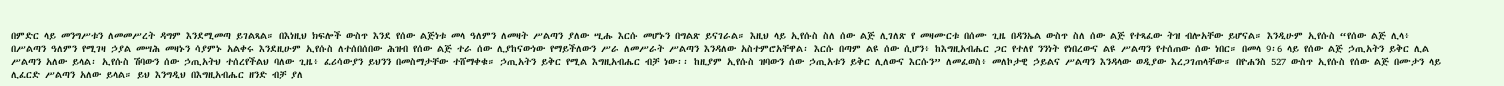በምድር ላይ መንግሥቱን ለመመሥረት ዳግም እንደሚመጣ ይገልጻል። በእነዚህ ክፍሎች ውስጥ እንደ የሰው ልጅነቱ መላ ዓለምን ለመዛት ሥልጣን ያለው ሢሑ እርሱ መሆኑን በግልጽ ይናገራል። እዚህ ላይ ኢየሱስ ስለ ሰው ልጅ ሊገለጽ የ መዛሙርቱ በሰሙ ጊዜ በዳንኤል ውስጥ ስለ ሰው ልጅ የተጻፈው ትዝ ብሎአቸው ይሆናል። እንዲሁም ኢየሱስ “የሰው ልጅ ሊላ፥ በሥልጣን ዓለምን የሚገዛ ኃያል መሣሕ መዛኑን ሳያምኑ አልቀሩ እንደዚሁም ኢየሱስ ለተሰበሰበው ሕዝብ የሰው ልጅ ተራ ሰው ሊያከናውነው የማይችለውን ሥራ ለመሥራት ሥልጣን እንዳለው አስተምሮአቸዋል፡ እርሱ በጣም ልዩ ሰው ሲሆን፥ ከእግዚአብሔር ጋር የተለየ ንንነት የነበረውና ልዩ ሥልጣን የተሰጠው ሰው ነበር። በመላ 9፡6 ላይ የሰው ልጅ ኃጢአትን ይቅር ሊል ሥልጣን አለው ይላል፡ ኢየሱስ ሽባውን ሰው ኃጢአትህ ተሰረየችልህ ባለው ጊዜ፥ ፈሪሳውያን ይህንን በመስማታቸው ተሸማቀቁ። ኃጢአትን ይቅር የሚል እግዚአብሔር ብቻ ነው፡፡ ከዚያም ኢየሱስ ዝባውን ሰው ኃጢአቱን ይቅር ሊለውና እርሱን” ለመፈወስ፥ መለኮታዊ ኃይልና ሥልጣን እንዳላው ወዲያው እረጋገጠላቸው። በዮሐንስ 527 ውስጥ ኢየሱስ የሰው ልጅ በሙታን ላይ ሊፈርድ ሥልጣን አለው ይላል። ይህ እንግዲህ በእግዚአብሔር ዘንድ ብቻ ያለ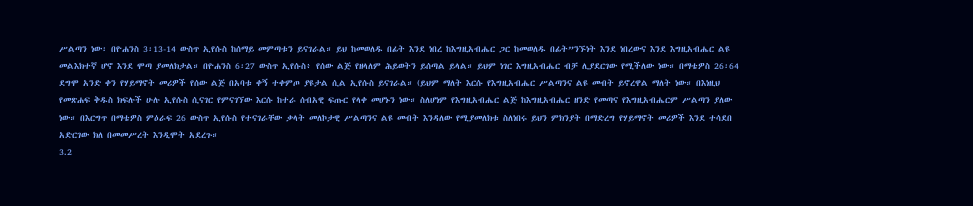ሥልጣን ነው፡ በዮሐንስ 3፡13-14 ውስጥ ኢየሱስ ከሰማይ መምጣቱን ይናገራል። ይህ ከመወለዱ በፊት እንደ ነበረ ከእግዚአብሔር ጋር ከመወለዱ በፊት”ንኙነት እንደ ነበረውና እንደ እግዚአብሔር ልዩ መልእክተኛ ሆኖ እንደ ሞጣ ያመለክታል። በዮሐንስ 6፡27 ውስጥ ኢየሱስ፥ የሰው ልጅ የዘላለም ሕይወትን ይሰጣል ይላል። ይህም ነገር እግዚአብሔር ብቻ ሊያደርገው የሚችለው ነው። በማቴዎስ 26፡64 ደግሞ አንድ ቀን የሃይማኖት መሪዎች የሰው ልጅ በአባቱ ቀኝ ተቀምጦ ያዩታል ሲል ኢየሱስ ይናገራል። (ይህም ማለት እርሱ የእግዚአብሔር ሥልጣንና ልዩ መብት ይኖረዋል ማለት ነው። በእነዚህ የመጽሐፍ ቅዱስ ክፍሉች ሁሉ ኢየሱስ ሲናገር የምናገኘው እርሱ ከተራ ሰብአዊ ፍጡር የላቀ መሆኑን ነው። ስለሆነም የእግዚአብሔር ልጅ ከእግዚአብሔር ዘንድ የመጣና የእግዚአብሔርም ሥልጣን ያለው ነው። በእርግጥ በማቴዎስ ምዕራፍ 26 ውስጥ ኢየሱስ የተናገራቸው ቃላት መለኮታዊ ሥልጣንና ልዩ መብት እንዳለው የሚያመለክቱ ስለነበሩ ይህን ምክንያት በማድረግ የሃይማኖት መሪዎች እንደ ተሳደበ አድርገው ክለ በመመሥረት እንዲሞት አደረጉ።
3.2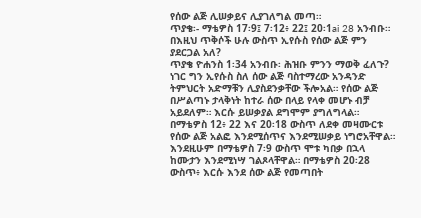የሰው ልጅ ሊሠቃይና ሊያገለግል መጣ።
ጥያቄ፡- ማቴዎስ 17፡9፤ 7፡12፥ 22፤ 20፡1ai 28 አንብቡ። በእዚህ ጥቅሶች ሁሉ ውስጥ ኢየሱስ የሰው ልጅ ምን ያደርጋል አለ?
ጥያቄ ዮሐንስ 1፡34 አንብቡ፡ ሕዝቡ ምንን ማወቅ ፈለጉ?
ነገር ግን ኢየሱስ ስለ ሰው ልጅ ባስተማረው አንዳንድ ትምህርት አድማቹን ሊያስደንቃቸው ችሎአል። የሰው ልጅ በሥልጣኑ ታላቅነት ከተራ ሰው በላይ የላቀ መሆኑ ብቻ አይደለም። እርሱ ይሠቃያል ደግሞም ያግለግላል። በማቴዎስ 12፥ 22 እና 20፡18 ውስጥ ለደቀ መዛሙርቱ የሰው ልጅ አልፎ እንደሚሰጥና እንደሚሠቃይ ነግሮአቸዋል። እንደዚሁም በማቴዎስ 7፡9 ውስጥ ሞቱ ካበቃ በኋላ ከሙታን እንደሚነሣ ገልጾላቸዋል። በማቴዎስ 20፡28 ውስጥ፥ እርሱ እንደ ሰው ልጅ የመጣበት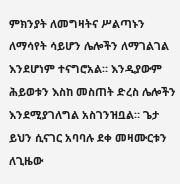ምክንያት ለመግዛትና ሥልጣኑን ለማሳየት ሳይሆን ሌሎችን ለማገልገል እንደሆነም ተናግሮአል። እንዲያውም ሕይወቱን እስከ መስጠት ድረስ ሌሎችን እንደሚያገለግል አስገንዝቧል። ጌታ ይህን ሲናገር አባባሉ ደቀ መዛሙርቱን ለጊዜው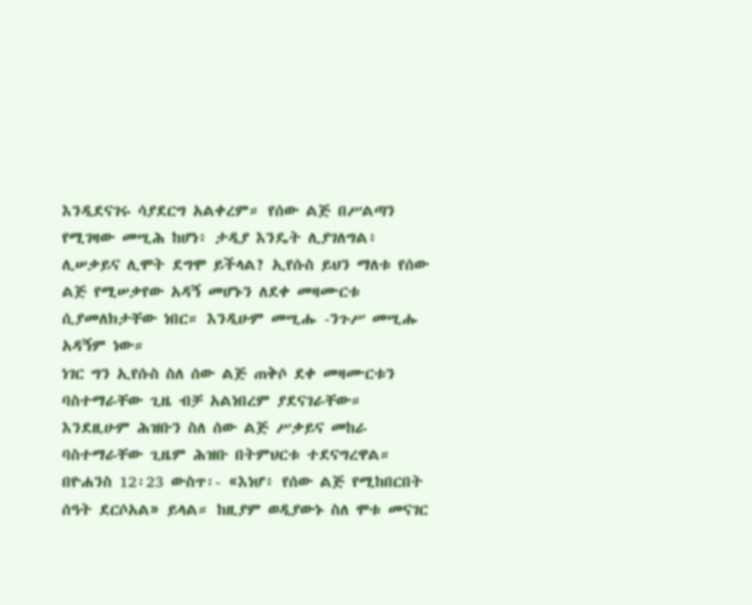እንዲደናገሩ ሳያደርግ አልቀረም። የሰው ልጅ በሥልጣን የሚገዛው መሢሕ ከሆነ፥ ታዲያ እንዴት ሊያገለግል፥ ሊሠቃይና ሊሞት ደግሞ ይችላል? ኢየሱስ ይህን ማለቱ የሰው ልጅ የሚሠቃየው አዳኝ መሆኑን ለደቀ መዛሙርቱ ሲያመለክታቸው ነበር። እንዲሁም መሢሑ -ንጉሥ መሢሑ አዳኝም ነው።
ነገር ግን ኢየሱስ ስለ ሰው ልጅ ጠቅሶ ደቀ መዛሙርቱን ባስተማራቸው ጊዜ ብቻ አልነበረም ያደናገራቸው። እንደዚሁም ሕዝቡን ስለ ሰው ልጅ ሥቃይና መከራ ባስተማራቸው ጊዜም ሕዝቡ በትምህርቱ ተደናግረዋል። በዮሐንስ 12፡23 ውስጥ፡- «እነሆ፥ የሰው ልጅ የሚከበርበት ሰዓት ደርሶአል» ይላል። ከዚያም ወዲያውኑ ስለ ሞቱ መናገር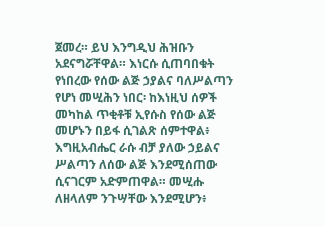ጀመረ። ይህ እንግዲህ ሕዝቡን አደናግሯቸዋል። እነርሱ ሲጠባበቁት የነበረው የሰው ልጅ ኃያልና ባለሥልጣን የሆነ መሢሕን ነበር፡ ከእነዚህ ሰዎች መካከል ጥቂቶቹ ኢየሱስ የሰው ልጅ መሆኑን በይፋ ሲገልጽ ሰምተዋል፥ እግዚአብሔር ራሱ ብቻ ያለው ኃይልና ሥልጣን ለሰው ልጅ እንደሚሰጠው ሲናገርም አድምጠዋል። መሢሑ ለዘላለም ንጉሣቸው እንደሚሆን፥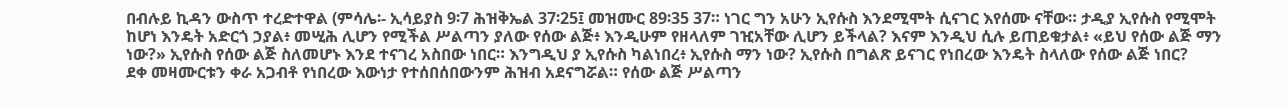በብሉይ ኪዳን ውስጥ ተረድተዋል (ምሳሌ፡- ኢሳይያስ 9፡7 ሕዝቅኤል 37፡25፤ መዝሙር 89፡35 37። ነገር ግን አሁን ኢየሱስ እንደሚሞት ሲናገር እየሰሙ ናቸው። ታዲያ ኢየሱስ የሚሞት ከሆነ እንዴት አድርጎ ኃያል፥ መሢሕ ሊሆን የሚችል ሥልጣን ያለው የሰው ልጅ፥ እንዲሁም የዘላለም ገዢአቸው ሊሆን ይችላል? እናም እንዲህ ሲሉ ይጠይቁታል፥ «ይህ የሰው ልጅ ማን ነው?» ኢየሱስ የሰው ልጅ ስለመሆኑ እንደ ተናገረ አስበው ነበር። እንግዲህ ያ ኢየሱስ ካልነበረ፥ ኢየሱስ ማን ነው? ኢየሱስ በግልጽ ይናገር የነበረው እንዴት ስላለው የሰው ልጅ ነበር?
ደቀ መዛሙርቱን ቀራ አጋብቶ የነበረው እውነታ የተሰበሰበውንም ሕዝብ አደናግሯል። የሰው ልጅ ሥልጣን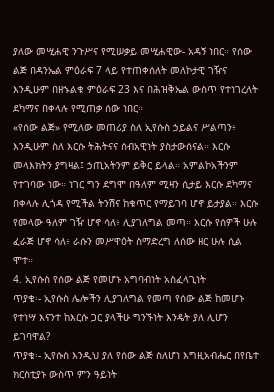ያለው መሢሐዊ ንጉሥና የሚሠቃይ መሢሐዊው- አዳኝ ነበር። የሰው ልጅ በዳንኤል ምዕራፍ 7 ላይ የተጠቀሰለት መለኮታዊ ገዥና እንዲሁም በዘኁልቁ ምዕራፍ 23 እና በሕዝቅኤል ውስጥ የተነገረለት ደካማና በቀላሉ የሚጠቃ ሰው ነበር።
«የሰው ልጅ» የሚለው መጠሪያ ስለ ኢየሱስ ኃይልና ሥልጣን፥ እንዲሁም ስለ እርሱ ትሕትናና ሰብአዊነት ያስታውሰናል። እርሱ መላእክትን ያግዛል፤ ኃጢአትንም ይቅር ይላል። አምልኮአችንም የተገባው ነው። ነገር ግን ደግሞ በዓለም ሚዛን ሲታይ እርሱ ደካማና በቀላሉ ሊጎዳ የሚችል ትንሽና ከቁጥር የማይገባ ሆኖ ይታያል። እርሱ የመላው ዓለም ገዥ ሆኖ ሳለ፥ ሊያገለግል መጣ። እርሱ የሰዎች ሁሉ ፈራጅ ሆኖ ሳለ፥ ራሱን መሥዋዕት ስማድረግ ለሰው ዘር ሁሉ ሲል ሞተ።
4. ኢየሱስ የሰው ልጅ የመሆኑ አግባብነት አስፈላጊነት
ጥያቄ፡- ኢየሱስ ሌሎችን ሊያገለግል የመጣ የሰው ልጅ ከመሆኑ የተነሣ እናንተ ከእርሱ ጋር ያላችሁ ግንኙነት እንዴት ያለ ሊሆን ይገባዋል?
ጥያቄ፡- ኢየሱስ እንዲህ ያለ የሰው ልጅ ስለሆነ እግዚአብሔር በየቤተ ክርስቲያኑ ውስጥ ምን ዓይነት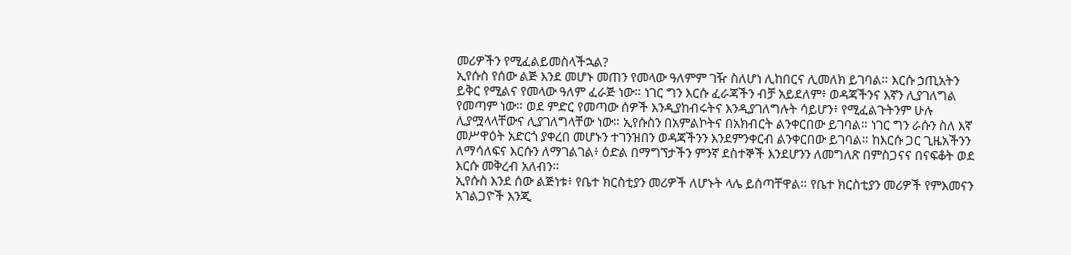መሪዎችን የሚፈልይመስላችኋል?
ኢየሱስ የሰው ልጅ እንደ መሆኑ መጠን የመላው ዓለምም ገዥ ስለሆነ ሊከበርና ሊመለክ ይገባል። እርሱ ኃጢአትን ይቅር የሚልና የመላው ዓለም ፈራጅ ነው። ነገር ግን እርሱ ፈራጃችን ብቻ አይደለም፥ ወዳጃችንና እኛን ሊያገለግል የመጣም ነው። ወደ ምድር የመጣው ሰዎች እንዲያከብሩትና እንዲያገለግሉት ሳይሆን፥ የሚፈልጉትንም ሁሉ ሊያሟላላቸውና ሊያገለግላቸው ነው። ኢየሱስን በአምልኮትና በአክብርት ልንቀርበው ይገባል። ነገር ግን ራሱን ስለ እኛ መሥዋዕት አድርጎ ያቀረበ መሆኑን ተገንዝበን ወዳጃችንን እንደምንቀርብ ልንቀርበው ይገባል። ከእርሱ ጋር ጊዜአችንን ለማሳለፍና እርሱን ለማገልገል፥ ዕድል በማግኘታችን ምንኛ ደስተኞች እንደሆንን ለመግለጽ በምስጋናና በናፍቆት ወደ እርሱ መቅረብ አለብን።
ኢየሱስ እንደ ሰው ልጅነቱ፥ የቤተ ክርስቲያን መሪዎች ለሆኑት ላሌ ይሰጣቸዋል። የቤተ ክርስቲያን መሪዎች የምእመናን አገልጋዮች እንጂ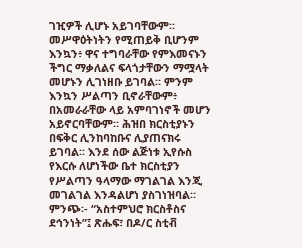ገዢዎች ሊሆኑ አይገባቸውም። መሥዋዕትነትን የሚጠይቅ ቢሆንም እንኳን፥ ዋና ተግባራቸው የምእመናኑን ችግር ማቃለልና ፍላጎታቸውን ማሟላት መሆኑን ሊገነዘቡ ይገባል። ምንም እንኳን ሥልጣን ቢኖራቸውም፥ በአመራራቸው ላይ አምባገነኖች መሆን አይኖርባቸውም። ሕዝበ ክርስቲያኑን በፍቅር ሊንከባከቡና ሊያጠናክሩ ይገባል። እንደ ሰው ልጅነቱ ኢየሱስ የእርሱ ለሆነችው ቤተ ክርስቲያን የሥልጣን ዓላማው ማገልገል እንጂ መገልገል እንዳልሆነ ያስገነዝባል።
ምንጭ፡- “አስተምህሮ ክርስቶስና ደኅንነት”፤ ጽሑፍ፣ በዶ/ር ስቲቭ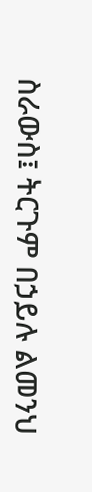ስራውስ፤ ትርጉም በኃይሉ ልመንህ